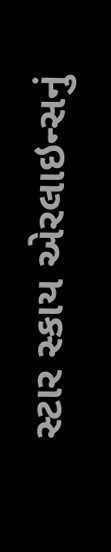સ્ટાર સ્કાય એરલાઇન્સનું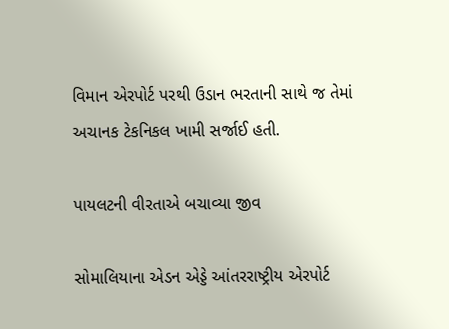વિમાન એરપોર્ટ પરથી ઉડાન ભરતાની સાથે જ તેમાં અચાનક ટેકનિકલ ખામી સર્જાઈ હતી.

પાયલટની વીરતાએ બચાવ્યા જીવ

સોમાલિયાના એડન એડ્ડે આંતરરાષ્ટ્રીય એરપોર્ટ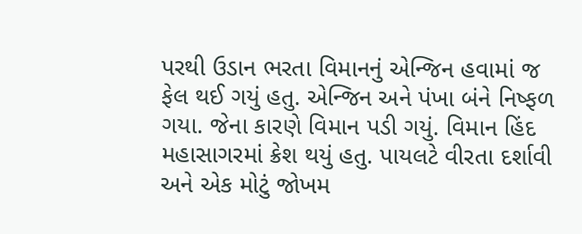પરથી ઉડાન ભરતા વિમાનનું એન્જિન હવામાં જ ફેલ થઈ ગયું હતુ. એન્જિન અને પંખા બંને નિષ્ફળ ગયા. જેના કારણે વિમાન પડી ગયું. વિમાન હિંદ મહાસાગરમાં ક્રેશ થયું હતુ. પાયલટે વીરતા દર્શાવી અને એક મોટું જોખમ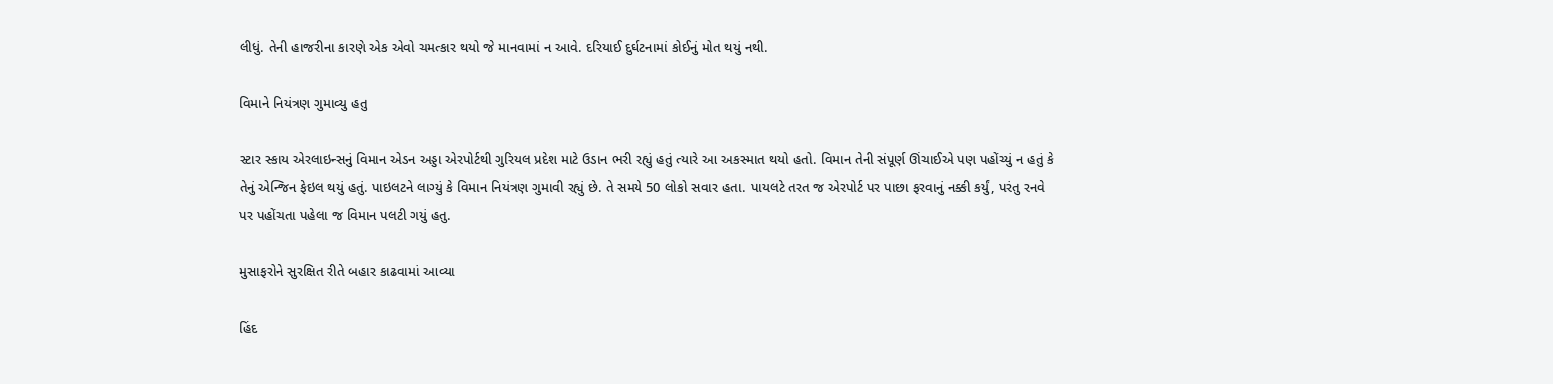લીધું. તેની હાજરીના કારણે એક એવો ચમત્કાર થયો જે માનવામાં ન આવે. દરિયાઈ દુર્ઘટનામાં કોઈનું મોત થયું નથી.

વિમાને નિયંત્રણ ગુમાવ્યુ હતુ

સ્ટાર સ્કાય એરલાઇન્સનું વિમાન એડન અડ્ડા એરપોર્ટથી ગુરિયલ પ્રદેશ માટે ઉડાન ભરી રહ્યું હતું ત્યારે આ અકસ્માત થયો હતો. વિમાન તેની સંપૂર્ણ ઊંચાઈએ પણ પહોંચ્યું ન હતું કે તેનું એન્જિન ફેઇલ થયું હતું. પાઇલટને લાગ્યું કે વિમાન નિયંત્રણ ગુમાવી રહ્યું છે. તે સમયે 50 લોકો સવાર હતા. પાયલટે તરત જ એરપોર્ટ પર પાછા ફરવાનું નક્કી કર્યું, પરંતુ રનવે પર પહોંચતા પહેલા જ વિમાન પલટી ગયું હતુ.

મુસાફરોને સુરક્ષિત રીતે બહાર કાઢવામાં આવ્યા

હિંદ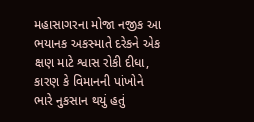મહાસાગરના મોજા નજીક આ ભયાનક અકસ્માતે દરેકને એક ક્ષણ માટે શ્વાસ રોકી દીધા, કારણ કે વિમાનની પાંખોને ભારે નુકસાન થયું હતું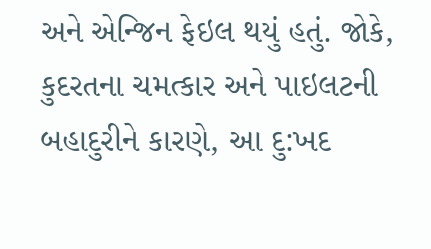અને એન્જિન ફેઇલ થયું હતું. જોકે, કુદરતના ચમત્કાર અને પાઇલટની બહાદુરીને કારણે, આ દુ:ખદ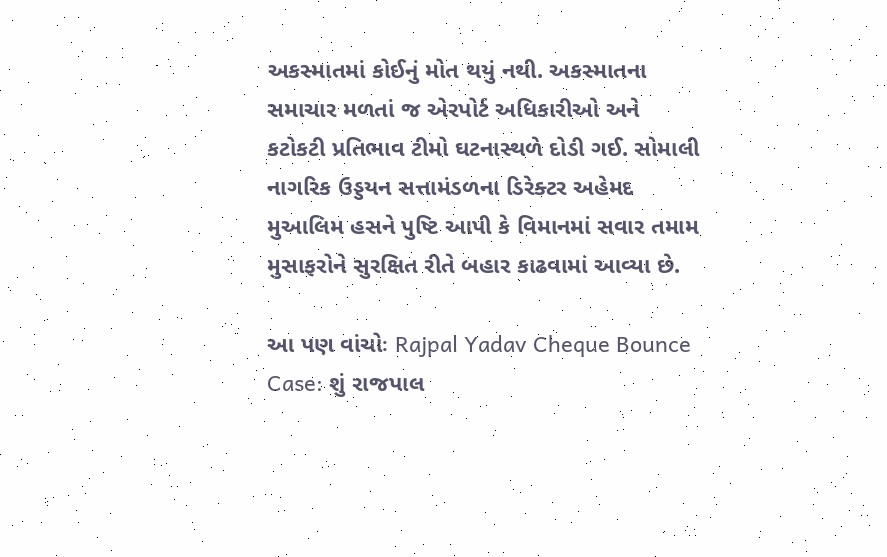અકસ્માતમાં કોઈનું મોત થયું નથી. અકસ્માતના સમાચાર મળતાં જ એરપોર્ટ અધિકારીઓ અને કટોકટી પ્રતિભાવ ટીમો ઘટનાસ્થળે દોડી ગઈ. સોમાલી નાગરિક ઉડ્ડયન સત્તામંડળના ડિરેક્ટર અહેમદ મુઆલિમ હસને પુષ્ટિ આપી કે વિમાનમાં સવાર તમામ મુસાફરોને સુરક્ષિત રીતે બહાર કાઢવામાં આવ્યા છે.

આ પણ વાંચોઃ Rajpal Yadav Cheque Bounce Case: શું રાજપાલ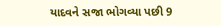યાદવને સજા ભોગવ્યા પછી 9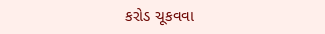કરોડ ચૂકવવા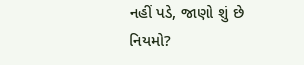નહીં પડે, જાણો શું છે નિયમો?